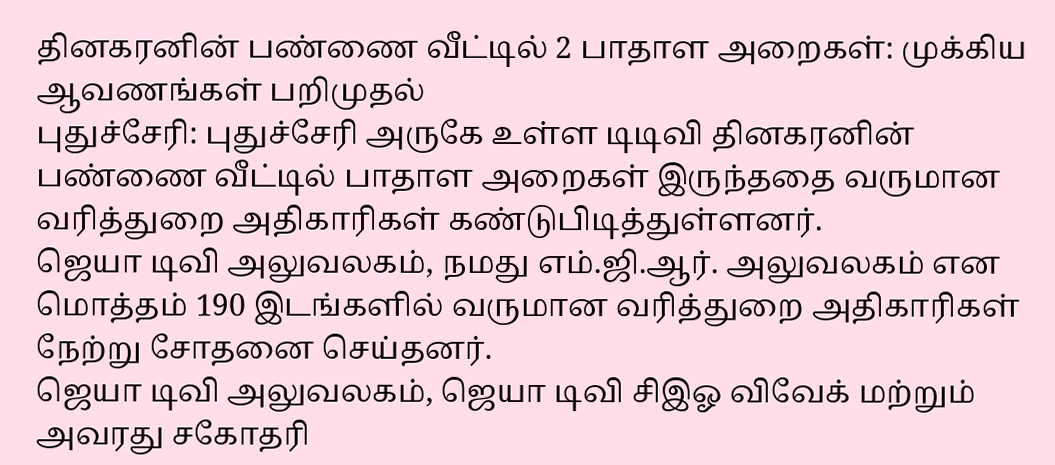தினகரனின் பண்ணை வீட்டில் 2 பாதாள அறைகள்: முக்கிய ஆவணங்கள் பறிமுதல்
புதுச்சேரி: புதுச்சேரி அருகே உள்ள டிடிவி தினகரனின் பண்ணை வீட்டில் பாதாள அறைகள் இருந்ததை வருமான வரித்துறை அதிகாரிகள் கண்டுபிடித்துள்ளனர்.
ஜெயா டிவி அலுவலகம், நமது எம்.ஜி.ஆர். அலுவலகம் என மொத்தம் 190 இடங்களில் வருமான வரித்துறை அதிகாரிகள் நேற்று சோதனை செய்தனர்.
ஜெயா டிவி அலுவலகம், ஜெயா டிவி சிஇஓ விவேக் மற்றும் அவரது சகோதரி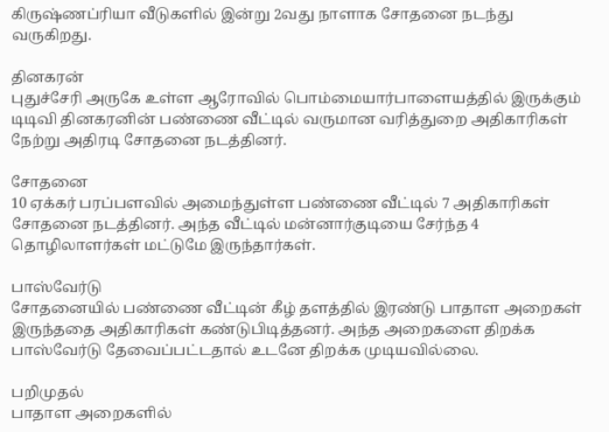கிருஷ்ணப்ரியா வீடுகளில் இன்று 2வது நாளாக சோதனை நடந்து வருகிறது.

தினகரன்
புதுச்சேரி அருகே உள்ள ஆரோவில் பொம்மையார்பாளையத்தில் இருக்கும் டிடிவி தினகரனின் பண்ணை வீட்டில் வருமான வரித்துறை அதிகாரிகள் நேற்று அதிரடி சோதனை நடத்தினர்.

சோதனை
10 ஏக்கர் பரப்பளவில் அமைந்துள்ள பண்ணை வீட்டில் 7 அதிகாரிகள் சோதனை நடத்தினர். அந்த வீட்டில் மன்னார்குடியை சேர்ந்த 4 தொழிலாளர்கள் மட்டுமே இருந்தார்கள்.

பாஸ்வேர்டு
சோதனையில் பண்ணை வீட்டின் கீழ் தளத்தில் இரண்டு பாதாள அறைகள் இருந்ததை அதிகாரிகள் கண்டுபிடித்தனர். அந்த அறைகளை திறக்க பாஸ்வேர்டு தேவைப்பட்டதால் உடனே திறக்க முடியவில்லை.

பறிமுதல்
பாதாள அறைகளில்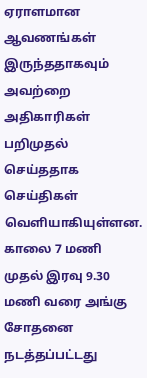ஏராளமான ஆவணங்கள் இருந்ததாகவும் அவற்றை அதிகாரிகள் பறிமுதல் செய்ததாக செய்திகள் வெளியாகியுள்ளன. காலை 7 மணி முதல் இரவு 9.30 மணி வரை அங்கு சோதனை நடத்தப்பட்டது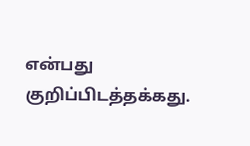என்பது குறிப்பிடத்தக்கது.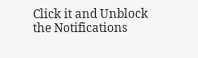Click it and Unblock the Notifications